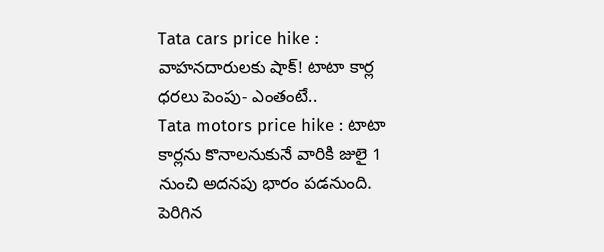Tata cars price hike : వాహనదారులకు షాక్! టాటా కార్ల ధరలు పెంపు- ఎంతంటే..
Tata motors price hike : టాటా కార్లను కొనాలనుకునే వారికి జులై 1 నుంచి అదనపు భారం పడనుంది. పెరిగిన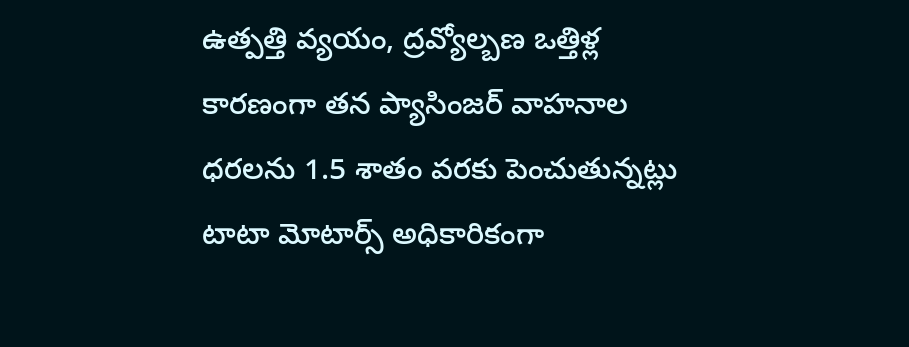ఉత్పత్తి వ్యయం, ద్రవ్యోల్బణ ఒత్తిళ్ల కారణంగా తన ప్యాసింజర్ వాహనాల ధరలను 1.5 శాతం వరకు పెంచుతున్నట్లు టాటా మోటార్స్ అధికారికంగా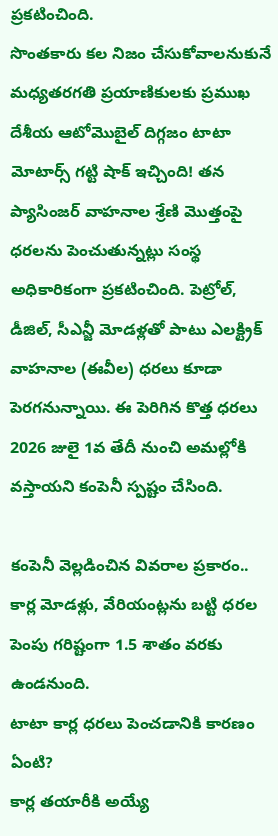ప్రకటించింది.
సొంతకారు కల నిజం చేసుకోవాలనుకునే మధ్యతరగతి ప్రయాణికులకు ప్రముఖ దేశీయ ఆటోమొబైల్ దిగ్గజం టాటా మోటార్స్ గట్టి షాక్ ఇచ్చింది! తన ప్యాసింజర్ వాహనాల శ్రేణి మొత్తంపై ధరలను పెంచుతున్నట్లు సంస్థ అధికారికంగా ప్రకటించింది. పెట్రోల్, డీజిల్, సీఎన్జీ మోడళ్లతో పాటు ఎలక్ట్రిక్ వాహనాల (ఈవీల) ధరలు కూడా పెరగనున్నాయి. ఈ పెరిగిన కొత్త ధరలు 2026 జులై 1వ తేదీ నుంచి అమల్లోకి వస్తాయని కంపెనీ స్పష్టం చేసింది.

కంపెనీ వెల్లడించిన వివరాల ప్రకారం.. కార్ల మోడళ్లు, వేరియంట్లను బట్టి ధరల పెంపు గరిష్టంగా 1.5 శాతం వరకు ఉండనుంది.
టాటా కార్ల ధరలు పెంచడానికి కారణం ఏంటి?
కార్ల తయారీకి అయ్యే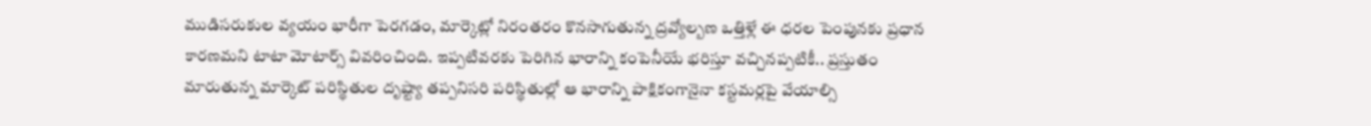ముడిసరుకుల వ్యయం భారీగా పెరగడం, మార్కెట్లో నిరంతరం కొనసాగుతున్న ద్రవ్యోల్బణ ఒత్తిళ్లే ఈ ధరల పెంపునకు ప్రధాన కారణమని టాటా మోటార్స్ వివరించింది. ఇప్పటివరకు పెరిగిన భారాన్ని కంపెనీయే భరిస్తూ వచ్చినప్పటికీ.. ప్రస్తుతం మారుతున్న మార్కెట్ పరిస్థితుల దృష్ట్యా తప్పనిసరి పరిస్థితుల్లో ఆ భారాన్ని పాక్షికంగానైనా కస్టమర్లపై వేయాల్సి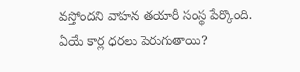వస్తోందని వాహన తయారీ సంస్థ పేర్కొంది.
ఏయే కార్ల ధరలు పెరుగుతాయి?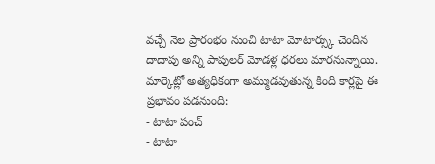వచ్చే నెల ప్రారంభం నుంచి టాటా మోటార్స్కు చెందిన దాదాపు అన్ని పాపులర్ మోడళ్ల ధరలు మారనున్నాయి. మార్కెట్లో అత్యధికంగా అమ్ముడవుతున్న కింది కార్లపై ఈ ప్రభావం పడనుంది:
- టాటా పంచ్
- టాటా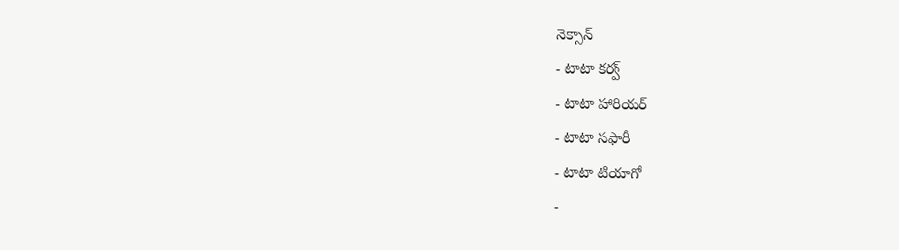నెక్సాన్
- టాటా కర్వ్
- టాటా హారియర్
- టాటా సఫారీ
- టాటా టియాగో
-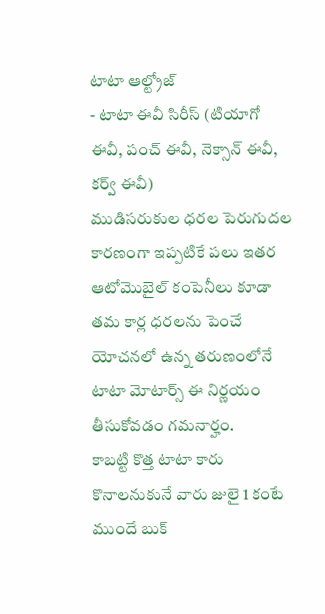టాటా ఆల్ట్రోజ్
- టాటా ఈవీ సిరీస్ (టియాగో ఈవీ, పంచ్ ఈవీ, నెక్సాన్ ఈవీ, కర్వ్ ఈవీ)
ముడిసరుకుల ధరల పెరుగుదల కారణంగా ఇప్పటికే పలు ఇతర ఆటోమొబైల్ కంపెనీలు కూడా తమ కార్ల ధరలను పెంచే యోచనలో ఉన్న తరుణంలోనే టాటా మోటార్స్ ఈ నిర్ణయం తీసుకోవడం గమనార్హం.
కాబట్టి కొత్త టాటా కారు కొనాలనుకునే వారు జులై 1 కంటే ముందే బుక్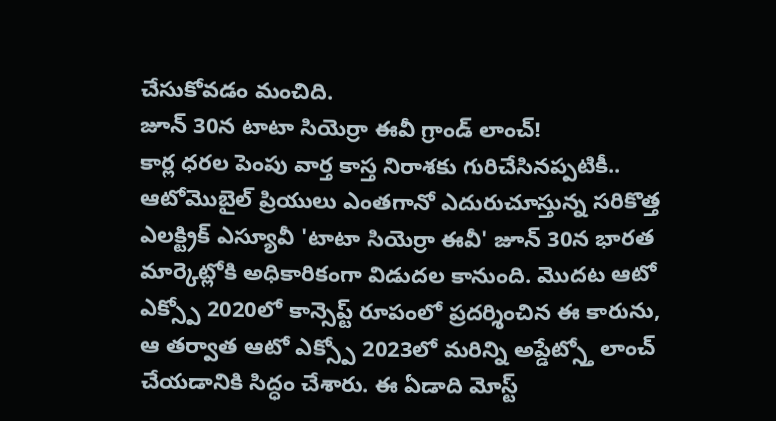చేసుకోవడం మంచిది.
జూన్ 30న టాటా సియెర్రా ఈవీ గ్రాండ్ లాంచ్!
కార్ల ధరల పెంపు వార్త కాస్త నిరాశకు గురిచేసినప్పటికీ.. ఆటోమొబైల్ ప్రియులు ఎంతగానో ఎదురుచూస్తున్న సరికొత్త ఎలక్ట్రిక్ ఎస్యూవీ 'టాటా సియెర్రా ఈవీ' జూన్ 30న భారత మార్కెట్లోకి అధికారికంగా విడుదల కానుంది. మొదట ఆటో ఎక్స్పో 2020లో కాన్సెప్ట్ రూపంలో ప్రదర్శించిన ఈ కారును, ఆ తర్వాత ఆటో ఎక్స్పో 2023లో మరిన్ని అప్డేట్స్తో లాంచ్ చేయడానికి సిద్ధం చేశారు. ఈ ఏడాది మోస్ట్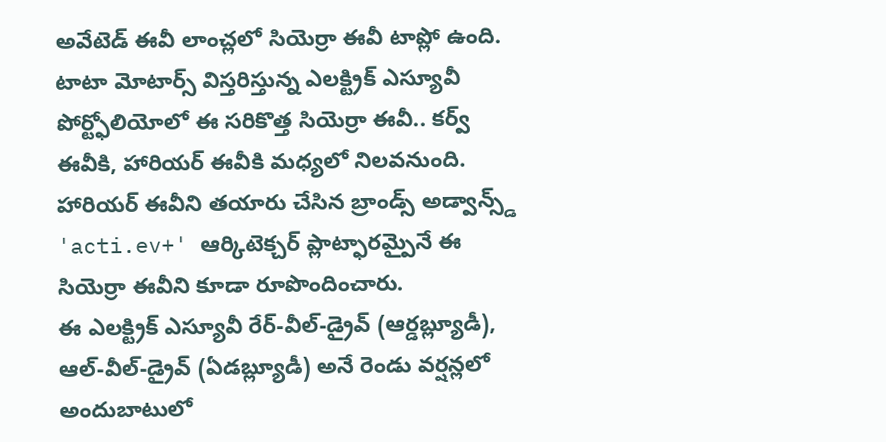అవేటెడ్ ఈవీ లాంచ్లలో సియెర్రా ఈవీ టాప్లో ఉంది.
టాటా మోటార్స్ విస్తరిస్తున్న ఎలక్ట్రిక్ ఎస్యూవీ పోర్ట్ఫోలియోలో ఈ సరికొత్త సియెర్రా ఈవీ.. కర్వ్ ఈవీకి, హారియర్ ఈవీకి మధ్యలో నిలవనుంది. హారియర్ ఈవీని తయారు చేసిన బ్రాండ్స్ అడ్వాన్స్డ్ 'acti.ev+' ఆర్కిటెక్చర్ ప్లాట్ఫారమ్పైనే ఈ సియెర్రా ఈవీని కూడా రూపొందించారు.
ఈ ఎలక్ట్రిక్ ఎస్యూవీ రేర్-వీల్-డ్రైవ్ (ఆర్డబ్ల్యూడీ), ఆల్-వీల్-డ్రైవ్ (ఏడబ్ల్యూడీ) అనే రెండు వర్షన్లలో అందుబాటులో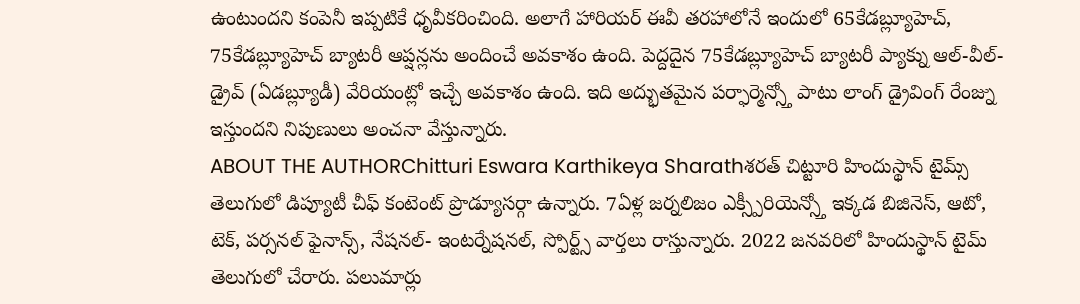ఉంటుందని కంపెనీ ఇప్పటికే ధృవీకరించింది. అలాగే హారియర్ ఈవీ తరహాలోనే ఇందులో 65కేడబ్ల్యూహెచ్, 75కేడబ్ల్యూహెచ్ బ్యాటరీ ఆప్షన్లను అందించే అవకాశం ఉంది. పెద్దదైన 75కేడబ్ల్యూహెచ్ బ్యాటరీ ప్యాక్ను ఆల్-వీల్-డ్రైవ్ (ఏడబ్ల్యూడీ) వేరియంట్లో ఇచ్చే అవకాశం ఉంది. ఇది అద్భుతమైన పర్ఫార్మెన్స్తో పాటు లాంగ్ డ్రైవింగ్ రేంజ్ను ఇస్తుందని నిపుణులు అంచనా వేస్తున్నారు.
ABOUT THE AUTHORChitturi Eswara Karthikeya Sharathశరత్ చిట్టూరి హిందుస్థాన్ టైమ్స్ తెలుగులో డిప్యూటీ చీఫ్ కంటెంట్ ప్రొడ్యూసర్గా ఉన్నారు. 7ఏళ్ల జర్నలిజం ఎక్స్పీరియెన్స్తో ఇక్కడ బిజినెస్, ఆటో, టెక్, పర్సనల్ ఫైనాన్స్, నేషనల్- ఇంటర్నేషనల్, స్పోర్ట్స్ వార్తలు రాస్తున్నారు. 2022 జనవరిలో హిందుస్థాన్ టైమ్ తెలుగులో చేరారు. పలుమార్లు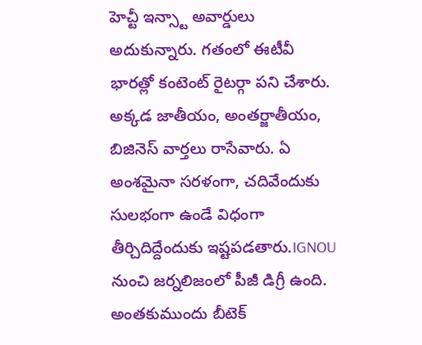హెచ్టీ ఇన్స్టా అవార్డులు అదుకున్నారు. గతంలో ఈటీవీ భారత్లో కంటెంట్ రైటర్గా పని చేశారు. అక్కడ జాతీయం, అంతర్జాతీయం, బిజినెస్ వార్తలు రాసేవారు. ఏ అంశమైనా సరళంగా, చదివేందుకు సులభంగా ఉండే విధంగా తీర్చిదిద్దేందుకు ఇష్టపడతారు.IGNOU నుంచి జర్నలిజంలో పీజీ డిగ్రీ ఉంది. అంతకుముందు బీటెక్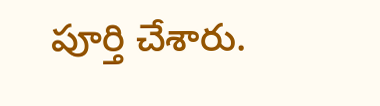పూర్తి చేశారు.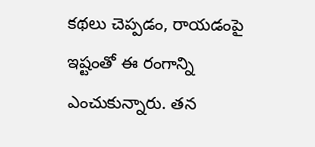కథలు చెప్పడం, రాయడంపై ఇష్టంతో ఈ రంగాన్ని ఎంచుకున్నారు. తన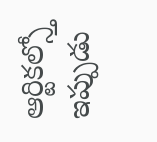ఆర్టికల్స్తో ఇప్పుడు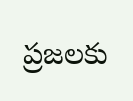ప్రజలకు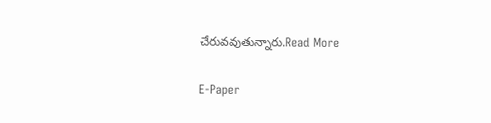చేరువవుతున్నారు.Read More

E-Paper